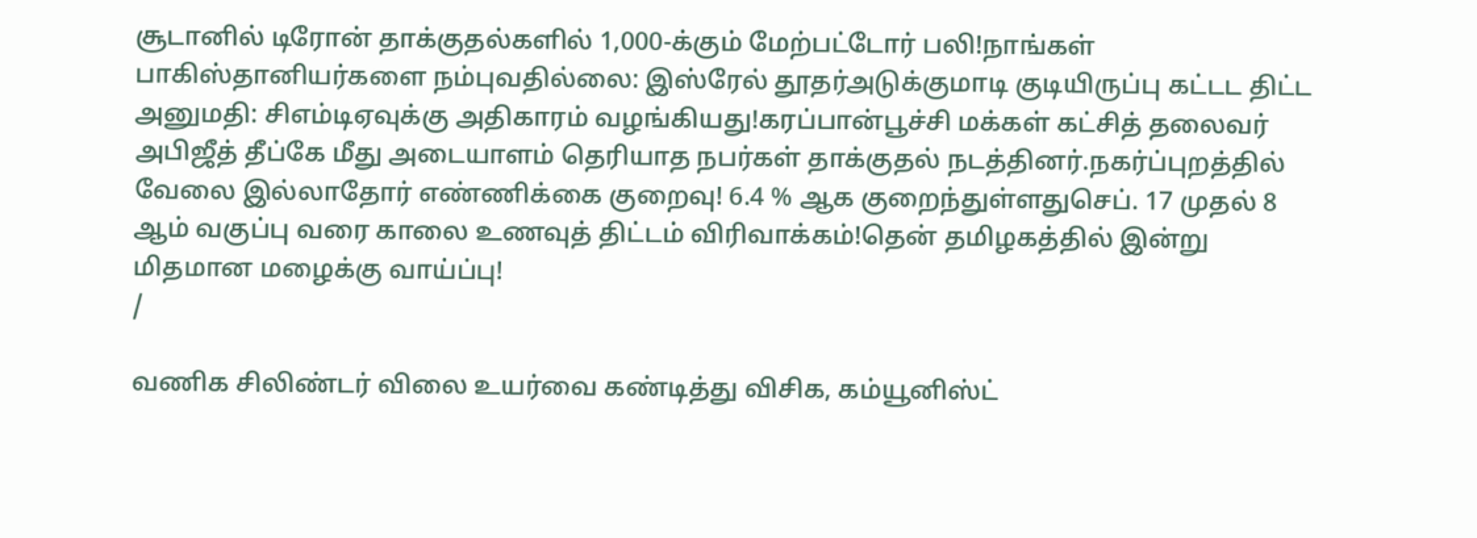சூடானில் டிரோன் தாக்குதல்களில் 1,000-க்கும் மேற்பட்டோர் பலி!நாங்கள் பாகிஸ்தானியர்களை நம்புவதில்லை: இஸ்ரேல் தூதர்அடுக்குமாடி குடியிருப்பு கட்டட திட்ட அனுமதி: சிஎம்டிஏவுக்கு அதிகாரம் வழங்கியது!கரப்பான்பூச்சி மக்கள் கட்சித் தலைவர் அபிஜீத் தீப்கே மீது அடையாளம் தெரியாத நபர்கள் தாக்குதல் நடத்தினர்.நகர்ப்புறத்தில் வேலை இல்லாதோர் எண்ணிக்கை குறைவு! 6.4 % ஆக குறைந்துள்ளதுசெப். 17 முதல் 8 ஆம் வகுப்பு வரை காலை உணவுத் திட்டம் விரிவாக்கம்!தென் தமிழகத்தில் இன்று மிதமான மழைக்கு வாய்ப்பு!
/

வணிக சிலிண்டர் விலை உயர்வை கண்டித்து விசிக, கம்யூனிஸ்ட்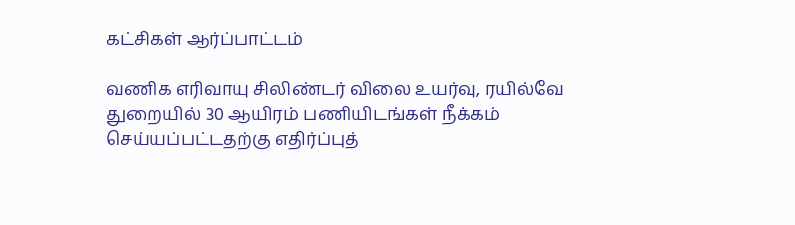கட்சிகள் ஆர்ப்பாட்டம்

வணிக எரிவாயு சிலிண்டர் விலை உயர்வு, ரயில்வே துறையில் 30 ஆயிரம் பணியிடங்கள் நீக்கம் செய்யப்பட்டதற்கு எதிர்ப்புத்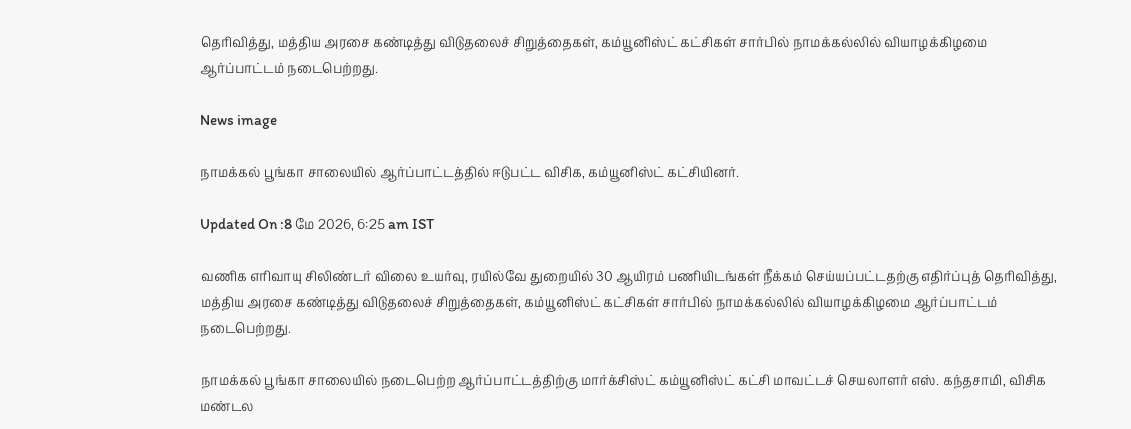தெரிவித்து, மத்திய அரசை கண்டித்து விடுதலைச் சிறுத்தைகள், கம்யூனிஸ்ட் கட்சிகள் சார்பில் நாமக்கல்லில் வியாழக்கிழமை ஆர்ப்பாட்டம் நடைபெற்றது.

News image

நாமக்கல் பூங்கா சாலையில் ஆர்ப்பாட்டத்தில் ஈடுபட்ட விசிக, கம்யூனிஸ்ட் கட்சியினர்.

Updated On :8 மே 2026, 6:25 am IST

வணிக எரிவாயு சிலிண்டர் விலை உயர்வு, ரயில்வே துறையில் 30 ஆயிரம் பணியிடங்கள் நீக்கம் செய்யப்பட்டதற்கு எதிர்ப்புத் தெரிவித்து, மத்திய அரசை கண்டித்து விடுதலைச் சிறுத்தைகள், கம்யூனிஸ்ட் கட்சிகள் சார்பில் நாமக்கல்லில் வியாழக்கிழமை ஆர்ப்பாட்டம் நடைபெற்றது.

நாமக்கல் பூங்கா சாலையில் நடைபெற்ற ஆர்ப்பாட்டத்திற்கு மார்க்சிஸ்ட் கம்யூனிஸ்ட் கட்சி மாவட்டச் செயலாளர் எஸ். கந்தசாமி, விசிக மண்டல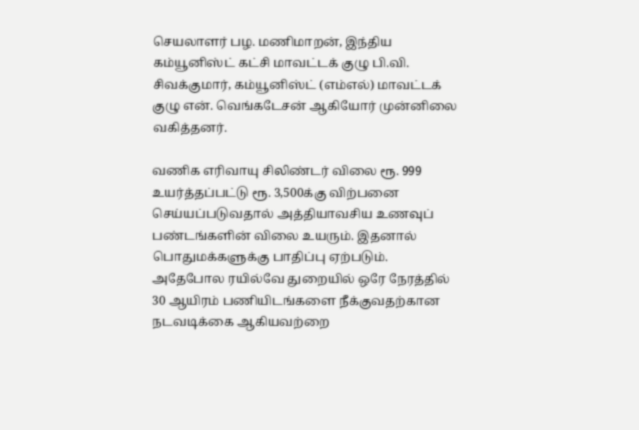செயலாளர் பழ. மணிமாறன், இந்திய கம்யூனிஸ்ட் கட்சி மாவட்டக் குழு பி.வி. சிவக்குமார், கம்யூனிஸ்ட் (எம்எல்) மாவட்டக் குழு என். வெங்கடேசன் ஆகியோர் முன்னிலை வகித்தனர்.

வணிக எரிவாயு சிலிண்டர் விலை ரூ. 999 உயர்த்தப்பட்டு ரூ. 3,500க்கு விற்பனை செய்யப்படுவதால் அத்தியாவசிய உணவுப் பண்டங்களின் விலை உயரும். இதனால் பொதுமக்களுக்கு பாதிப்பு ஏற்படும். அதேபோல ரயில்வே துறையில் ஒரே நேரத்தில் 30 ஆயிரம் பணியிடங்களை நீக்குவதற்கான நடவடிக்கை ஆகியவற்றை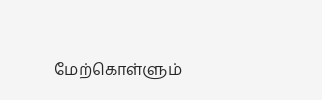மேற்கொள்ளும்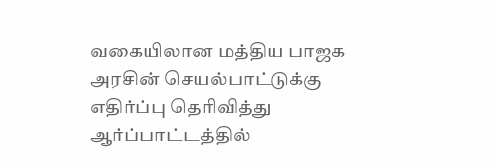வகையிலான மத்திய பாஜக அரசின் செயல்பாட்டுக்கு எதிர்ப்பு தெரிவித்து ஆர்ப்பாட்டத்தில்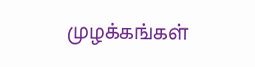முழக்கங்கள்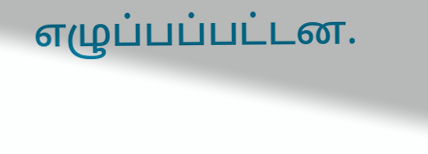எழுப்பப்பட்டன.